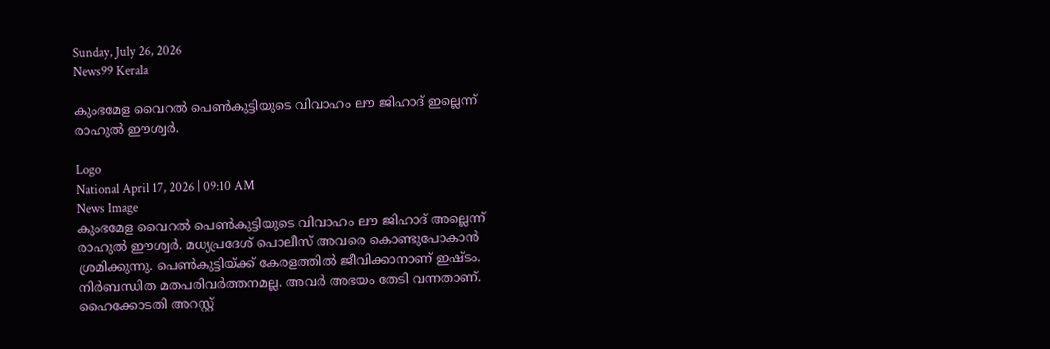Sunday, July 26, 2026
News99 Kerala

കുംഭമേള വൈറൽ പെൺകുട്ടിയുടെ വിവാഹം ലൗ ജിഹാദ് ഇല്ലെന്ന് രാഹുൽ ഈശ്വർ.

Logo
National April 17, 2026 | 09:10 AM
News Image
കുംഭമേള വൈറൽ പെൺകുട്ടിയുടെ വിവാഹം ലൗ ജിഹാദ് അല്ലെന്ന് രാഹുൽ ഈശ്വർ. മധ്യപ്രദേശ് പൊലീസ് അവരെ കൊണ്ടുപോകാൻ ശ്രമിക്കുന്നു. പെൺകുട്ടിയ്ക്ക് കേരളത്തിൽ ജീവിക്കാനാണ് ഇഷ്ടം. നിർബന്ധിത മതപരിവർത്തനമല്ല. അവർ അഭയം തേടി വന്നതാണ്. ഹൈക്കോടതി അറസ്റ്റ്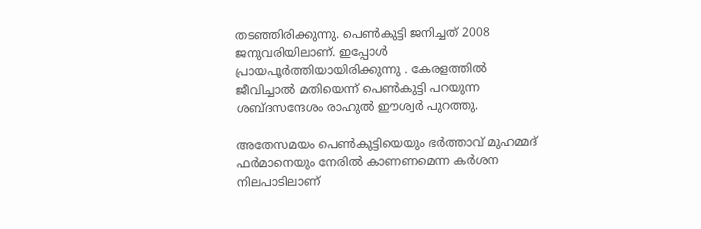തടഞ്ഞിരിക്കുന്നു. പെൺകുട്ടി ജനിച്ചത് 2008 ജനുവരിയിലാണ്. ഇപ്പോൾ പ്രായപൂർത്തിയായിരിക്കുന്നു . കേരളത്തിൽ ജീവിച്ചാൽ മതിയെന്ന് പെൺകുട്ടി പറയുന്ന ശബ്ദസന്ദേശം രാഹുൽ ഈശ്വർ പുറത്തു.

അതേസമയം പെൺകുട്ടിയെയും ഭർത്താവ് മുഹമ്മദ് ഫർമാനെയും നേരിൽ കാണണമെന്ന കർശന നിലപാടിലാണ്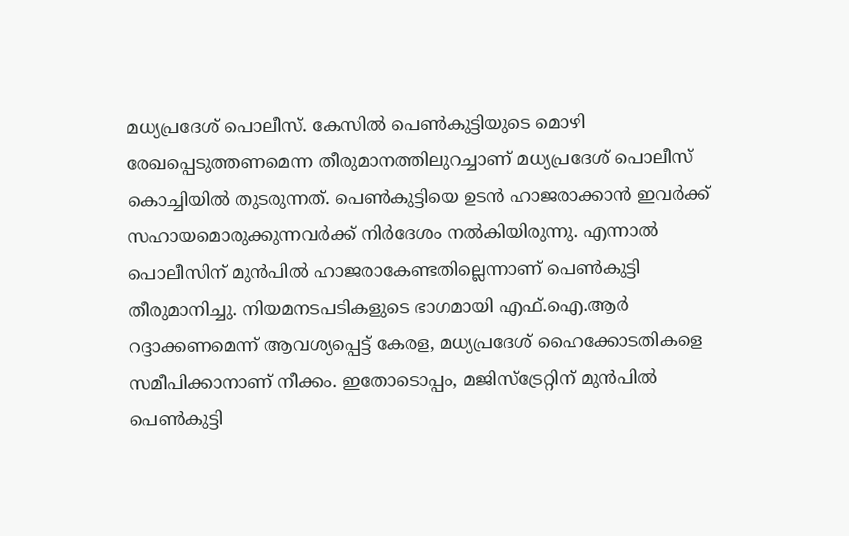മധ്യപ്രദേശ് പൊലീസ്. കേസിൽ പെൺകുട്ടിയുടെ മൊഴി രേഖപ്പെടുത്തണമെന്ന തീരുമാനത്തിലുറച്ചാണ് മധ്യപ്രദേശ് പൊലീസ് കൊച്ചിയിൽ തുടരുന്നത്. പെൺകുട്ടിയെ ഉടൻ ഹാജരാക്കാൻ ഇവർക്ക് സഹായമൊരുക്കുന്നവർക്ക് നിർദേശം നൽകിയിരുന്നു. എന്നാൽ പൊലീസിന് മുൻപിൽ ഹാജരാകേണ്ടതില്ലെന്നാണ് പെൺകുട്ടി തീരുമാനിച്ചു. നിയമനടപടികളുടെ ഭാഗമായി എഫ്.ഐ.ആർ റദ്ദാക്കണമെന്ന് ആവശ്യപ്പെട്ട് കേരള, മധ്യപ്രദേശ് ഹൈക്കോടതികളെ സമീപിക്കാനാണ് നീക്കം. ഇതോടൊപ്പം, മജിസ്ട്രേറ്റിന് മുൻപിൽ പെൺകുട്ടി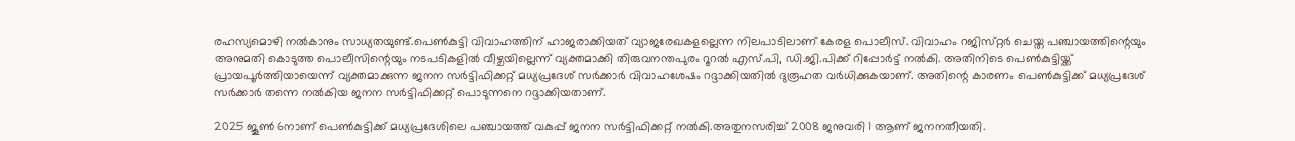രഹസ്യമൊഴി നൽകാനും സാധ്യതയുണ്ട്.പെൺകുട്ടി വിവാഹത്തിന് ഹാജരാക്കിയത് വ്യാജരേഖകളല്ലെന്ന നിലപാടിലാണ് കേരള പൊലീസ്. വിവാഹം റജിസ്‌റ്റർ ചെയ്ത പഞ്ചായത്തിന്റെയും അനുമതി കൊടുത്ത പൊലീസിന്റെയും നടപടികളിൽ വീഴ്ചയില്ലെന്ന് വ്യക്തമാക്കി തിരുവനന്തപുരം റൂറൽ എസ്.പി, ഡി.ജി.പിക്ക് റിപ്പോർട്ട് നൽകി. അതിനിടെ പെൺകുട്ടിയ്ക്ക് പ്രായപൂർത്തിയായെന്ന് വ്യക്തമാക്കുന്ന ജനന സർട്ടിഫിക്കറ്റ് മധ്യപ്രദേശ് സർക്കാർ വിവാഹശേഷം റദ്ദാക്കിയതിൽ ദുരൂഹത വർധിക്കുകയാണ്. അതിന്റെ കാരണം പെൺകുട്ടിക്ക് മധ്യപ്രദേശ് സർക്കാർ തന്നെ നൽകിയ ജനന സർട്ടിഫിക്കറ്റ് പൊടുന്നനെ റദ്ദാക്കിയതാണ്.

2025 ജൂൺ 6നാണ് പെൺകുട്ടിക്ക് മധ്യപ്രദേശിലെ പഞ്ചായത്ത് വകുപ്പ് ജനന സർട്ടിഫിക്കറ്റ് നൽകി.അതുനസരിച്ച് 2008 ജനുവരി 1 ആണ് ജനനതീയതി.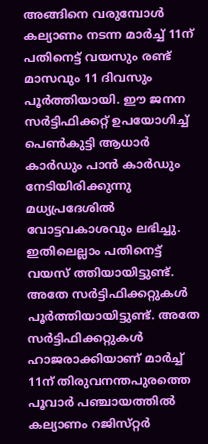അങ്ങിനെ വരുമ്പോൾ കല്യാണം നടന്ന മാർച്ച് 11ന് പതിനെട്ട് വയസും രണ്ട് മാസവും 11 ദിവസും പൂർത്തിയായി. ഈ ജനന സർട്ടിഫിക്കറ്റ് ഉപയോഗിച്ച് പെൺകുട്ടി ആധാർ കാർഡും പാൻ കാർഡും നേടിയിരിക്കുന്നു മധ്യപ്രദേശിൽ വോട്ടവകാശവും ലഭിച്ചു. ഇതിലെല്ലാം പതിനെട്ട് വയസ് ത്തിയായിട്ടുണ്ട്. അതേ സർട്ടിഫിക്കറ്റുകൾ പൂർത്തിയായിട്ടുണ്ട്. അതേ സർട്ടിഫിക്കറ്റുകൾ ഹാജരാക്കിയാണ് മാർച്ച് 11ന് തിരുവനന്തപുരത്തെ പൂവാർ പഞ്ചായത്തിൽ കല്യാണം റജിസ്‌റ്റർ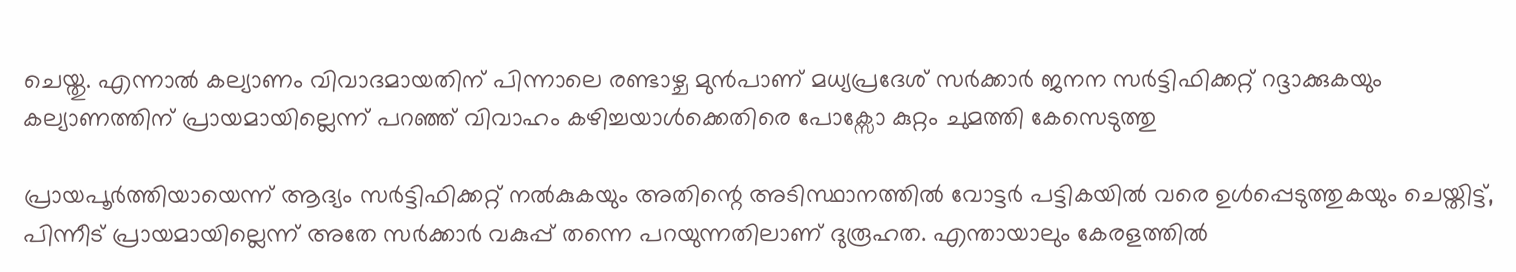ചെയ്തു. എന്നാൽ കല്യാണം വിവാദമായതിന് പിന്നാലെ രണ്ടാഴ്ച മുൻപാണ് മധ്യപ്രദേശ് സർക്കാർ ജനന സർട്ടിഫിക്കറ്റ് റദ്ദാക്കുകയും കല്യാണത്തിന് പ്രായമായില്ലെന്ന് പറഞ്ഞ് വിവാഹം കഴിച്ചയാൾക്കെതിരെ പോക്സോ കുറ്റം ചുമത്തി കേസെടുത്തു

പ്രായപൂർത്തിയായെന്ന് ആദ്യം സർട്ടിഫിക്കറ്റ് നൽകുകയും അതിന്റെ അടിസ്ഥാനത്തിൽ വോട്ടർ പട്ടികയിൽ വരെ ഉൾപ്പെടുത്തുകയും ചെയ്തിട്ട്, പിന്നീട് പ്രായമായില്ലെന്ന് അതേ സർക്കാർ വകുപ്പ് തന്നെ പറയുന്നതിലാണ് ദുരൂഹത. എന്തായാലും കേരളത്തിൽ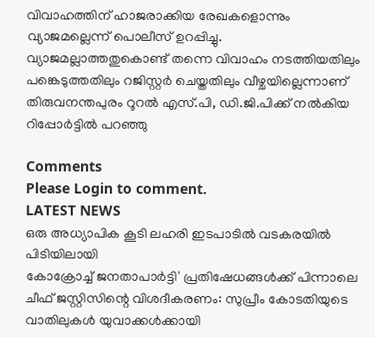വിവാഹത്തിന് ഹാജരാക്കിയ രേഖകളൊന്നും വ്യാജമല്ലെന്ന് പൊലീസ് ഉറപ്പിച്ചു. വ്യാജമല്ലാത്തതുകൊണ്ട് തന്നെ വിവാഹം നടത്തിയതിലും പങ്കെടുത്തതിലും റജിസ്റ്റർ ചെയ്തതിലും വീഴ്ചയില്ലെന്നാണ് തിരുവനന്തപുരം റൂറൽ എസ്.പി, ഡി.ജി.പിക്ക് നൽകിയ റിപ്പോർട്ടിൽ പറഞ്ഞു

Comments
Please Login to comment.
LATEST NEWS
ഒരു അധ്യാപിക കൂടി ലഹരി ഇടപാടിൽ വടകരയിൽ പിടിയിലായി
കോക്രോച്ച് ജനതാപാർട്ടി' പ്രതിഷേധങ്ങൾക്ക് പിന്നാലെ ചീഫ് ജസ്റ്റിസിന്റെ വിശദീകരണം: സുപ്രീം കോടതിയുടെ വാതിലുകൾ യുവാക്കൾക്കായി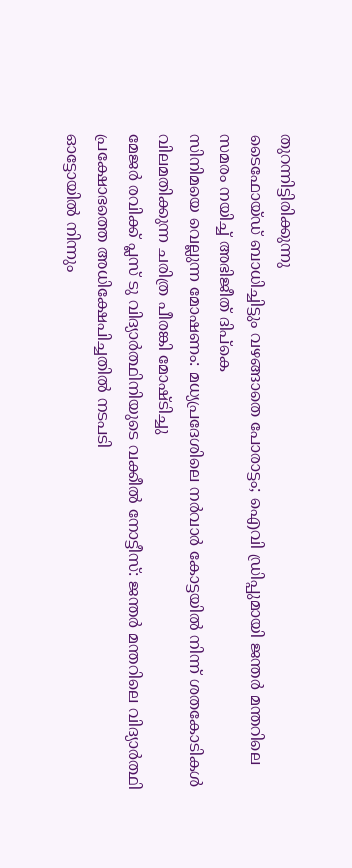തുറന്നിട്ടിരിക്കുന്നു
ടൈഫോയ്ഡ് ബാധിച്ചിട്ടും വഴങ്ങാതെ പോരാട്ടം; ഐവി ഡ്രിപ്പുമായി ജന്തർ മന്തറിലെ സമരം നയിച്ച് അഭിജീത് ദിപ്‌കെ
സിനിമയെ വെല്ലുന്ന മോഷണം: മധ്യപ്രദേശിലെ നർവാർ കോട്ടയിൽ നിന്ന് ശതകോടികൾ വിലമതിക്കുന്ന ചരിത്ര പീരങ്കി മോഷ്ടിച്ചു
മേജർ രവിക്ക് പ്ലസ് ടു വിദ്യാർത്ഥിനിയുടെ വക്കീൽ നോട്ടീസ്: ജന്തർ മന്തറിലെ വിദ്യാർത്ഥി പ്രക്ഷോഭത്തെ അധിക്ഷേപിച്ചതിൽ നടപടി
ഓട്ടോയിൽ നിന്നും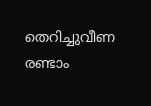തെറിച്ചുവീണ രണ്ടാം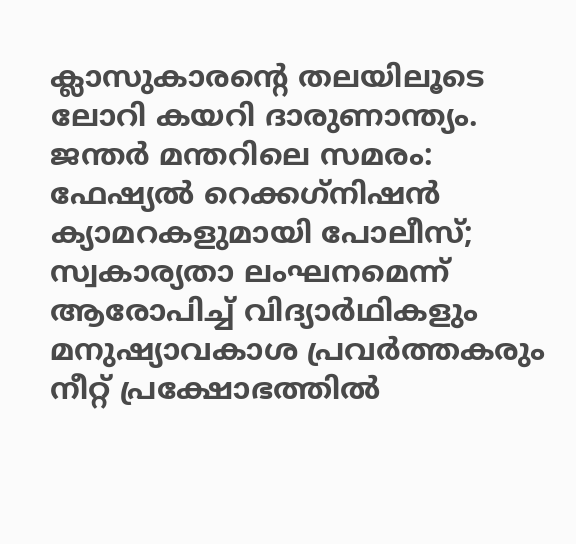ക്ലാസുകാരന്റെ തലയിലൂടെ ലോറി കയറി ദാരുണാന്ത്യം.
ജന്തർ മന്തറിലെ സമരം: ഫേഷ്യൽ റെക്കഗ്‌നിഷൻ ക്യാമറകളുമായി പോലീസ്; സ്വകാര്യതാ ലംഘനമെന്ന് ആരോപിച്ച് വിദ്യാർഥികളും മനുഷ്യാവകാശ പ്രവർത്തകരും
നീറ്റ് പ്രക്ഷോഭത്തിൽ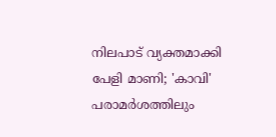നിലപാട് വ്യക്തമാക്കി പേളി മാണി; 'കാവി' പരാമർശത്തിലും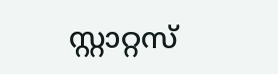സ്റ്റാറ്റസ്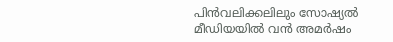പിൻവലിക്കലിലും സോഷ്യൽ മീഡിയയിൽ വൻ അമർഷം